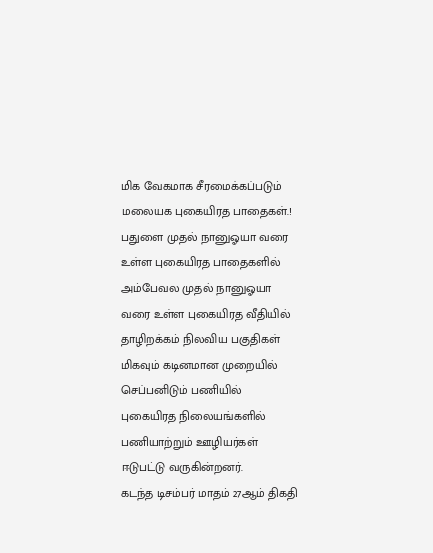மிக வேகமாக சீரமைக்கப்படும் மலையக புகையிரத பாதைகள்.!
பதுளை முதல் நானுஓயா வரை உள்ள புகையிரத பாதைகளில் அம்பேவல முதல் நானுஓயா வரை உள்ள புகையிரத வீதியில் தாழிறக்கம் நிலவிய பகுதிகள் மிகவும் கடினமான முறையில் செப்பனிடும் பணியில் புகையிரத நிலையங்களில் பணியாற்றும் ஊழியர்கள் ஈடுபட்டு வருகின்றனர்.
கடந்த டிசம்பர் மாதம் 27ஆம் திகதி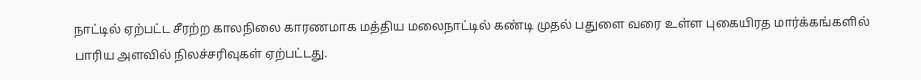நாட்டில் ஏற்பட்ட சீரற்ற காலநிலை காரணமாக மத்திய மலைநாட்டில் கண்டி முதல் பதுளை வரை உள்ள புகையிரத மார்க்கங்களில் பாரிய அளவில் நிலச்சரிவுகள் ஏற்பட்டது.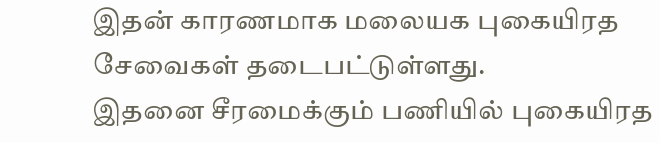இதன் காரணமாக மலையக புகையிரத சேவைகள் தடைபட்டுள்ளது.
இதனை சீரமைக்கும் பணியில் புகையிரத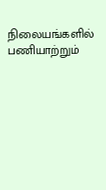நிலையங்களில் பணியாற்றும்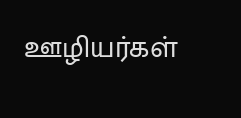ஊழியர்கள்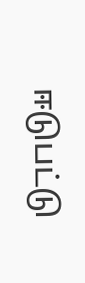ஈடுபட்டு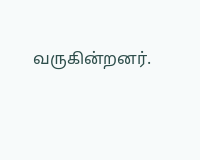வருகின்றனர்.